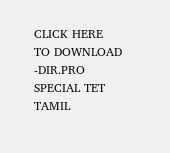CLICK HERE TO DOWNLOAD -DIR.PRO
SPECIAL TET TAMIL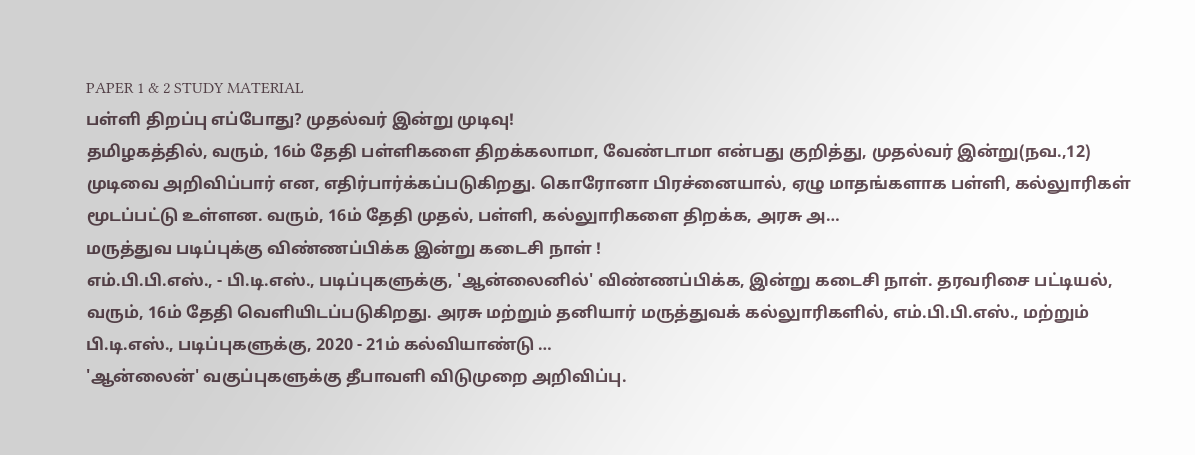PAPER 1 & 2 STUDY MATERIAL
பள்ளி திறப்பு எப்போது? முதல்வர் இன்று முடிவு!
தமிழகத்தில், வரும், 16ம் தேதி பள்ளிகளை திறக்கலாமா, வேண்டாமா என்பது குறித்து, முதல்வர் இன்று(நவ.,12) முடிவை அறிவிப்பார் என, எதிர்பார்க்கப்படுகிறது. கொரோனா பிரச்னையால், ஏழு மாதங்களாக பள்ளி, கல்லுாரிகள் மூடப்பட்டு உள்ளன. வரும், 16ம் தேதி முதல், பள்ளி, கல்லுாரிகளை திறக்க, அரசு அ…
மருத்துவ படிப்புக்கு விண்ணப்பிக்க இன்று கடைசி நாள் !
எம்.பி.பி.எஸ்., - பி.டி.எஸ்., படிப்புகளுக்கு, 'ஆன்லைனில்' விண்ணப்பிக்க, இன்று கடைசி நாள். தரவரிசை பட்டியல், வரும், 16ம் தேதி வெளியிடப்படுகிறது. அரசு மற்றும் தனியார் மருத்துவக் கல்லுாரிகளில், எம்.பி.பி.எஸ்., மற்றும் பி.டி.எஸ்., படிப்புகளுக்கு, 2020 - 21ம் கல்வியாண்டு …
'ஆன்லைன்' வகுப்புகளுக்கு தீபாவளி விடுமுறை அறிவிப்பு.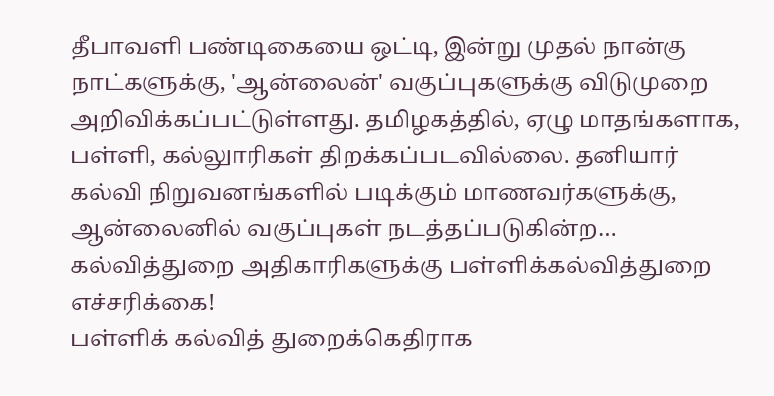தீபாவளி பண்டிகையை ஒட்டி, இன்று முதல் நான்கு நாட்களுக்கு, 'ஆன்லைன்' வகுப்புகளுக்கு விடுமுறை அறிவிக்கப்பட்டுள்ளது. தமிழகத்தில், ஏழு மாதங்களாக, பள்ளி, கல்லுாரிகள் திறக்கப்படவில்லை. தனியார் கல்வி நிறுவனங்களில் படிக்கும் மாணவர்களுக்கு, ஆன்லைனில் வகுப்புகள் நடத்தப்படுகின்ற…
கல்வித்துறை அதிகாரிகளுக்கு பள்ளிக்கல்வித்துறை எச்சரிக்கை!
பள்ளிக் கல்வித் துறைக்கெதிராக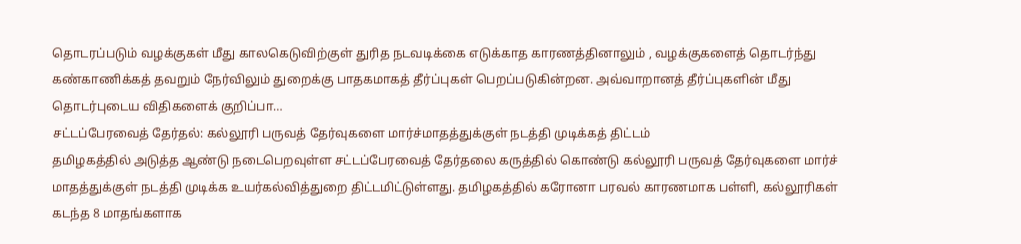தொடரப்படும் வழக்குகள் மீது காலகெடுவிற்குள் துரித நடவடிக்கை எடுக்காத காரணத்தினாலும் , வழக்குகளைத் தொடர்ந்து கண்காணிக்கத் தவறும் நேர்விலும் துறைக்கு பாதகமாகத் தீர்ப்புகள் பெறப்படுகின்றன. அவ்வாறானத் தீர்ப்புகளின் மீது தொடர்புடைய விதிகளைக் குறிப்பா…
சட்டப்பேரவைத் தேர்தல்: கல்லூரி பருவத் தேர்வுகளை மார்ச்மாதத்துக்குள் நடத்தி முடிக்கத் திட்டம்
தமிழகத்தில் அடுத்த ஆண்டு நடைபெறவுள்ள சட்டப்பேரவைத் தேர்தலை கருத்தில் கொண்டு கல்லூரி பருவத் தேர்வுகளை மார்ச் மாதத்துக்குள் நடத்தி முடிக்க உயர்கல்வித்துறை திட்டமிட்டுள்ளது. தமிழகத்தில் கரோனா பரவல் காரணமாக பள்ளி, கல்லூரிகள் கடந்த 8 மாதங்களாக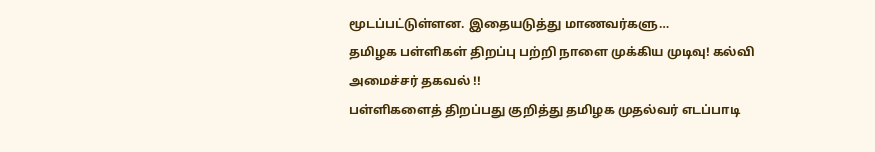மூடப்பட்டுள்ளன. இதையடுத்து மாணவர்களு…
தமிழக பள்ளிகள் திறப்பு பற்றி நாளை முக்கிய முடிவு! கல்வி அமைச்சர் தகவல் !!
பள்ளிகளைத் திறப்பது குறித்து தமிழக முதல்வர் எடப்பாடி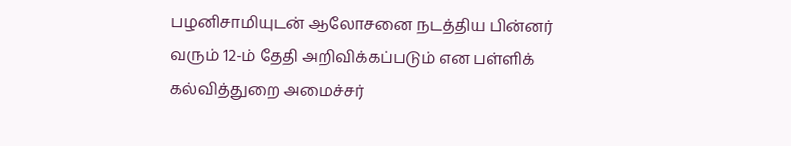பழனிசாமியுடன் ஆலோசனை நடத்திய பின்னர் வரும் 12-ம் தேதி அறிவிக்கப்படும் என பள்ளிக் கல்வித்துறை அமைச்சர்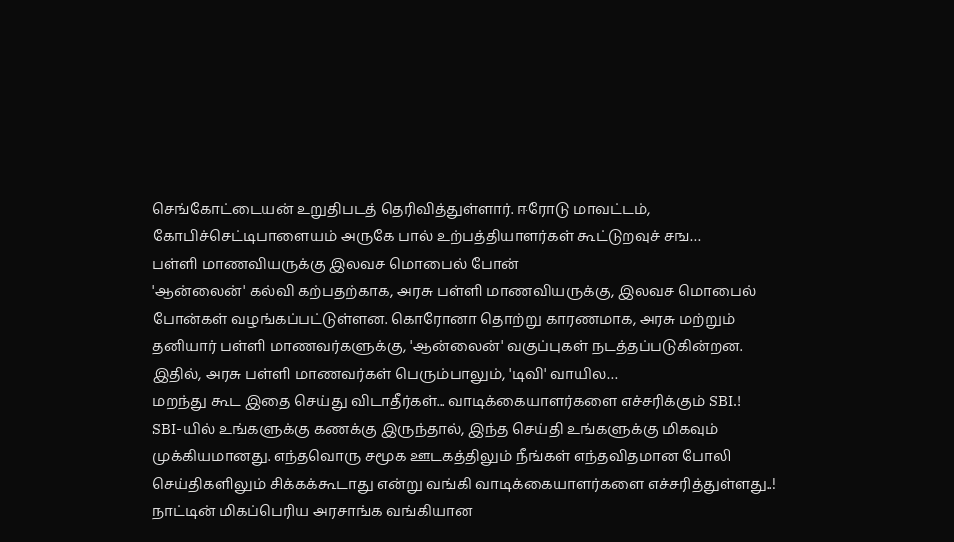செங்கோட்டையன் உறுதிபடத் தெரிவித்துள்ளார். ஈரோடு மாவட்டம், கோபிச்செட்டிபாளையம் அருகே பால் உற்பத்தியாளர்கள் கூட்டுறவுச் சங…
பள்ளி மாணவியருக்கு இலவச மொபைல் போன்
'ஆன்லைன்' கல்வி கற்பதற்காக, அரசு பள்ளி மாணவியருக்கு, இலவச மொபைல் போன்கள் வழங்கப்பட்டுள்ளன. கொரோனா தொற்று காரணமாக, அரசு மற்றும் தனியார் பள்ளி மாணவர்களுக்கு, 'ஆன்லைன்' வகுப்புகள் நடத்தப்படுகின்றன. இதில், அரசு பள்ளி மாணவர்கள் பெரும்பாலும், 'டிவி' வாயில…
மறந்து கூட இதை செய்து விடாதீர்கள்... வாடிக்கையாளர்களை எச்சரிக்கும் SBI.!
SBI-யில் உங்களுக்கு கணக்கு இருந்தால், இந்த செய்தி உங்களுக்கு மிகவும் முக்கியமானது. எந்தவொரு சமூக ஊடகத்திலும் நீங்கள் எந்தவிதமான போலி செய்திகளிலும் சிக்கக்கூடாது என்று வங்கி வாடிக்கையாளர்களை எச்சரித்துள்ளது..! நாட்டின் மிகப்பெரிய அரசாங்க வங்கியான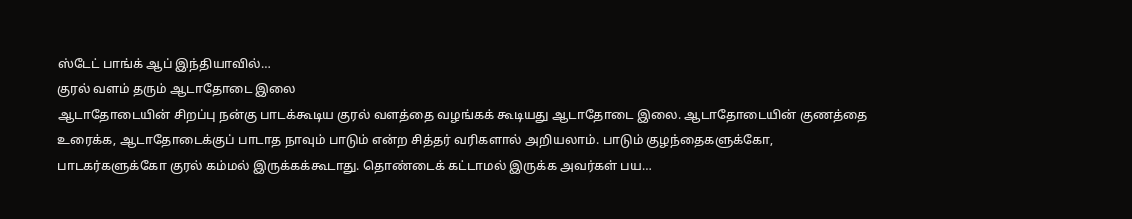ஸ்டேட் பாங்க் ஆப் இந்தியாவில்…
குரல் வளம் தரும் ஆடாதோடை இலை
ஆடாதோடையின் சிறப்பு நன்கு பாடக்கூடிய குரல் வளத்தை வழங்கக் கூடியது ஆடாதோடை இலை. ஆடாதோடையின் குணத்தை உரைக்க, ஆடாதோடைக்குப் பாடாத நாவும் பாடும் என்ற சித்தர் வரிகளால் அறியலாம். பாடும் குழந்தைகளுக்கோ, பாடகர்களுக்கோ குரல் கம்மல் இருக்கக்கூடாது. தொண்டைக் கட்டாமல் இருக்க அவர்கள் பய…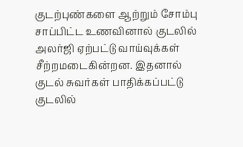குடற்புண்களை ஆற்றும் சோம்பு
சாப்பிட்ட உணவினால் குடலில் அலர்ஜி ஏற்பட்டு வாய்வுக்கள் சீற்றமடைகின்றன. இதனால் குடல் சுவர்கள் பாதிக்கப்பட்டு குடலில்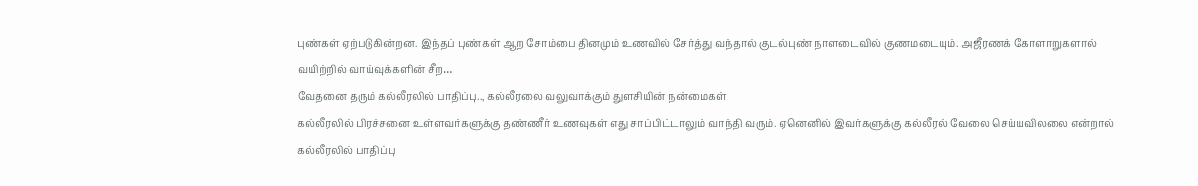புண்கள் ஏற்படுகின்றன. இந்தப் புண்கள் ஆற சோம்பை தினமும் உணவில் சேர்த்து வந்தால் குடல்புண் நாளடைவில் குணமடையும். அஜீரணக் கோளாறுகளால் வயிற்றில் வாய்வுக்களின் சீற…
வேதனை தரும் கல்லீரலில் பாதிப்பு.., கல்லீரலை வலுவாக்கும் துளசியின் நன்மைகள்
கல்லீரலில் பிரச்சனை உள்ளவர்களுக்கு தண்ணீர் உணவுகள் எது சாப்பிட்டாலும் வாந்தி வரும். ஏனெனில் இவர்களுக்கு கல்லீரல் வேலை செய்யவிலலை என்றால் கல்லீரலில் பாதிப்பு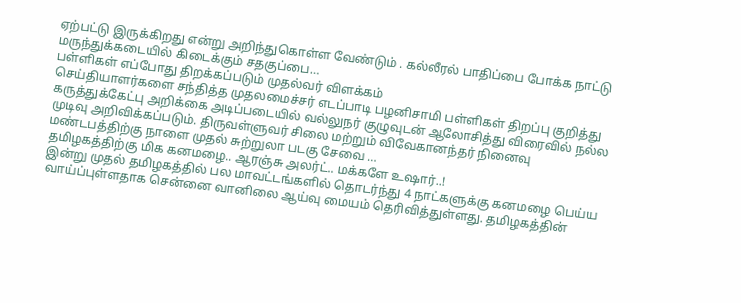ஏற்பட்டு இருக்கிறது என்று அறிந்துகொள்ள வேண்டும் . கல்லீரல் பாதிப்பை போக்க நாட்டு மருந்துக்கடையில் கிடைக்கும் சதகுப்பை…
பள்ளிகள் எப்போது திறக்கப்படும் முதல்வர் விளக்கம்
செய்தியாளர்களை சந்தித்த முதலமைச்சர் எடப்பாடி பழனிசாமி பள்ளிகள் திறப்பு குறித்து கருத்துக்கேட்பு அறிக்கை அடிப்படையில் வல்லுநர் குழுவுடன் ஆலோசித்து விரைவில் நல்ல முடிவு அறிவிக்கப்படும். திருவள்ளுவர் சிலை மற்றும் விவேகானந்தர் நினைவு மண்டபத்திற்கு நாளை முதல் சுற்றுலா படகு சேவை …
தமிழகத்திற்கு மிக கனமழை.. ஆரஞ்சு அலர்ட்.. மக்களே உஷார்..!
இன்று முதல் தமிழகத்தில் பல மாவட்டங்களில் தொடர்ந்து 4 நாட்களுக்கு கனமழை பெய்ய வாய்ப்புள்ளதாக சென்னை வானிலை ஆய்வு மையம் தெரிவித்துள்ளது. தமிழகத்தின்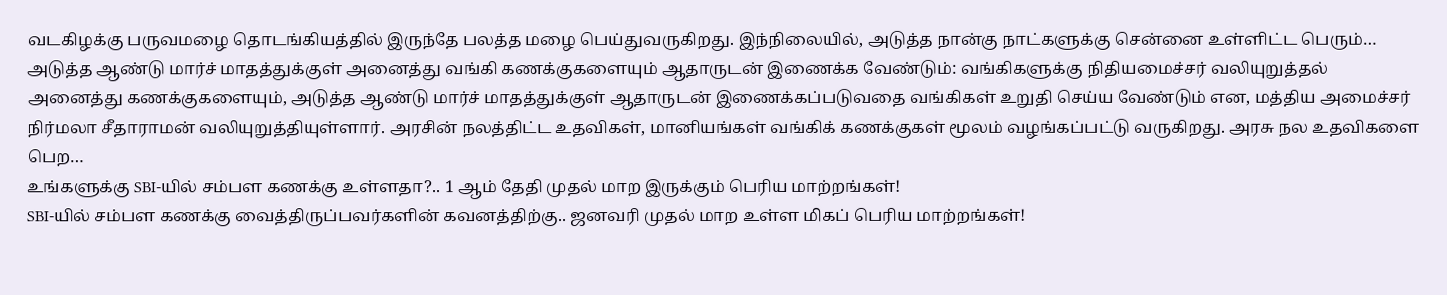வடகிழக்கு பருவமழை தொடங்கியத்தில் இருந்தே பலத்த மழை பெய்துவருகிறது. இந்நிலையில், அடுத்த நான்கு நாட்களுக்கு சென்னை உள்ளிட்ட பெரும்…
அடுத்த ஆண்டு மார்ச் மாதத்துக்குள் அனைத்து வங்கி கணக்குகளையும் ஆதாருடன் இணைக்க வேண்டும்: வங்கிகளுக்கு நிதியமைச்சர் வலியுறுத்தல்
அனைத்து கணக்குகளையும், அடுத்த ஆண்டு மார்ச் மாதத்துக்குள் ஆதாருடன் இணைக்கப்படுவதை வங்கிகள் உறுதி செய்ய வேண்டும் என, மத்திய அமைச்சர் நிர்மலா சீதாராமன் வலியுறுத்தியுள்ளார். அரசின் நலத்திட்ட உதவிகள், மானியங்கள் வங்கிக் கணக்குகள் மூலம் வழங்கப்பட்டு வருகிறது. அரசு நல உதவிகளை பெற…
உங்களுக்கு SBI-யில் சம்பள கணக்கு உள்ளதா?.. 1 ஆம் தேதி முதல் மாற இருக்கும் பெரிய மாற்றங்கள்!
SBI-யில் சம்பள கணக்கு வைத்திருப்பவர்களின் கவனத்திற்கு.. ஜனவரி முதல் மாற உள்ள மிகப் பெரிய மாற்றங்கள்!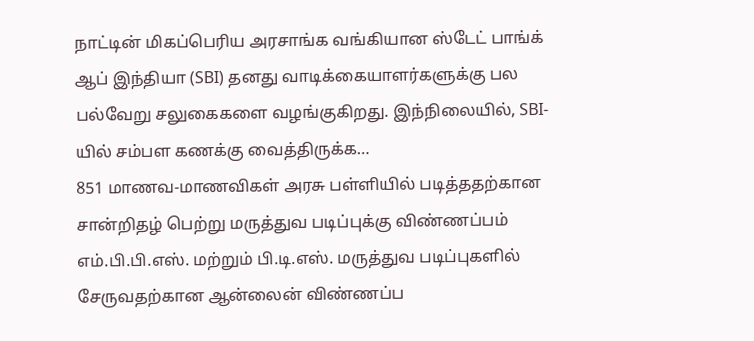நாட்டின் மிகப்பெரிய அரசாங்க வங்கியான ஸ்டேட் பாங்க் ஆப் இந்தியா (SBI) தனது வாடிக்கையாளர்களுக்கு பல பல்வேறு சலுகைகளை வழங்குகிறது. இந்நிலையில், SBI-யில் சம்பள கணக்கு வைத்திருக்க…
851 மாணவ-மாணவிகள் அரசு பள்ளியில் படித்ததற்கான சான்றிதழ் பெற்று மருத்துவ படிப்புக்கு விண்ணப்பம்
எம்.பி.பி.எஸ். மற்றும் பி.டி.எஸ். மருத்துவ படிப்புகளில் சேருவதற்கான ஆன்லைன் விண்ணப்ப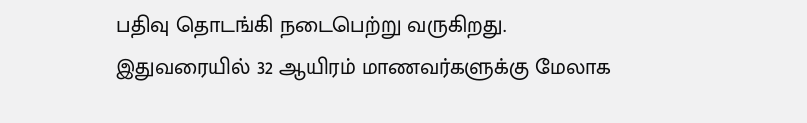பதிவு தொடங்கி நடைபெற்று வருகிறது. இதுவரையில் 32 ஆயிரம் மாணவர்களுக்கு மேலாக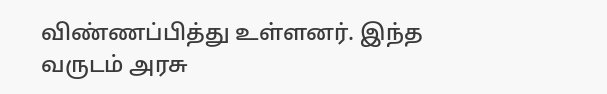விண்ணப்பித்து உள்ளனர். இந்த வருடம் அரசு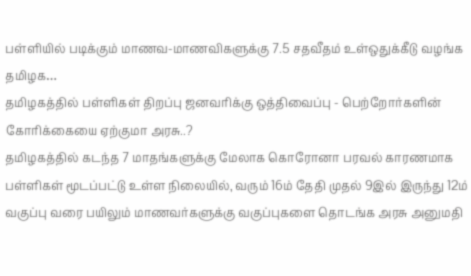பள்ளியில் படிக்கும் மாணவ-மாணவிகளுக்கு 7.5 சதவீதம் உள்ஒதுக்கீடு வழங்க தமிழக…
தமிழகத்தில் பள்ளிகள் திறப்பு ஜனவரிக்கு ஒத்திவைப்பு - பெற்றோர்களின் கோரிக்கையை ஏற்குமா அரசு..?
தமிழகத்தில் கடந்த 7 மாதங்களுக்கு மேலாக கொரோனா பரவல் காரணமாக பள்ளிகள் மூடப்பட்டு உள்ள நிலையில், வரும் 16ம் தேதி முதல் 9இல் இருந்து 12ம் வகுப்பு வரை பயிலும் மாணவர்களுக்கு வகுப்புகளை தொடங்க அரசு அனுமதி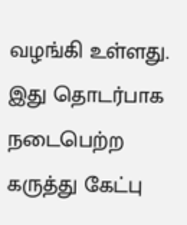வழங்கி உள்ளது. இது தொடர்பாக நடைபெற்ற கருத்து கேட்பு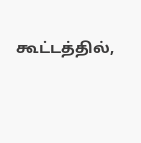கூட்டத்தில்,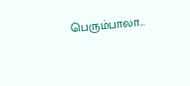பெரும்பாலா…